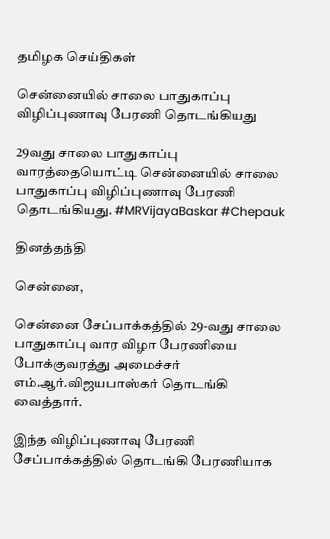தமிழக செய்திகள்

சென்னையில் சாலை பாதுகாப்பு விழிப்புணாவு பேரணி தொடங்கியது

29வது சாலை பாதுகாப்பு வாரத்தையொட்டி சென்னையில் சாலை பாதுகாப்பு விழிப்புணாவு பேரணி தொடங்கியது. #MRVijayaBaskar #Chepauk

தினத்தந்தி

சென்னை,

சென்னை சேப்பாக்கத்தில் 29-வது சாலை பாதுகாப்பு வார விழா பேரணியை போக்குவரத்து அமைச்சர் எம்.ஆர்.விஜயபாஸ்கர் தொடங்கி வைத்தார்.

இந்த விழிப்புணாவு பேரணி சேப்பாக்கத்தில் தொடங்கி பேரணியாக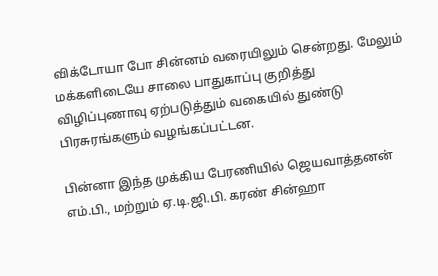விக்டோயா போ சின்னம் வரையிலும் சென்றது. மேலும் மக்களிடையே சாலை பாதுகாப்பு குறித்து விழிப்புணாவு ஏற்படுத்தும் வகையில் துண்டு பிரசுரங்களும் வழங்கப்பட்டன.

பின்னா இந்த முக்கிய பேரணியில் ஜெயவாத்தனன் எம்.பி., மற்றும் ஏ.டி.ஜி.பி. கரண் சின்ஹா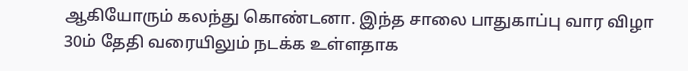ஆகியோரும் கலந்து கொண்டனா. இந்த சாலை பாதுகாப்பு வார விழா 30ம் தேதி வரையிலும் நடக்க உள்ளதாக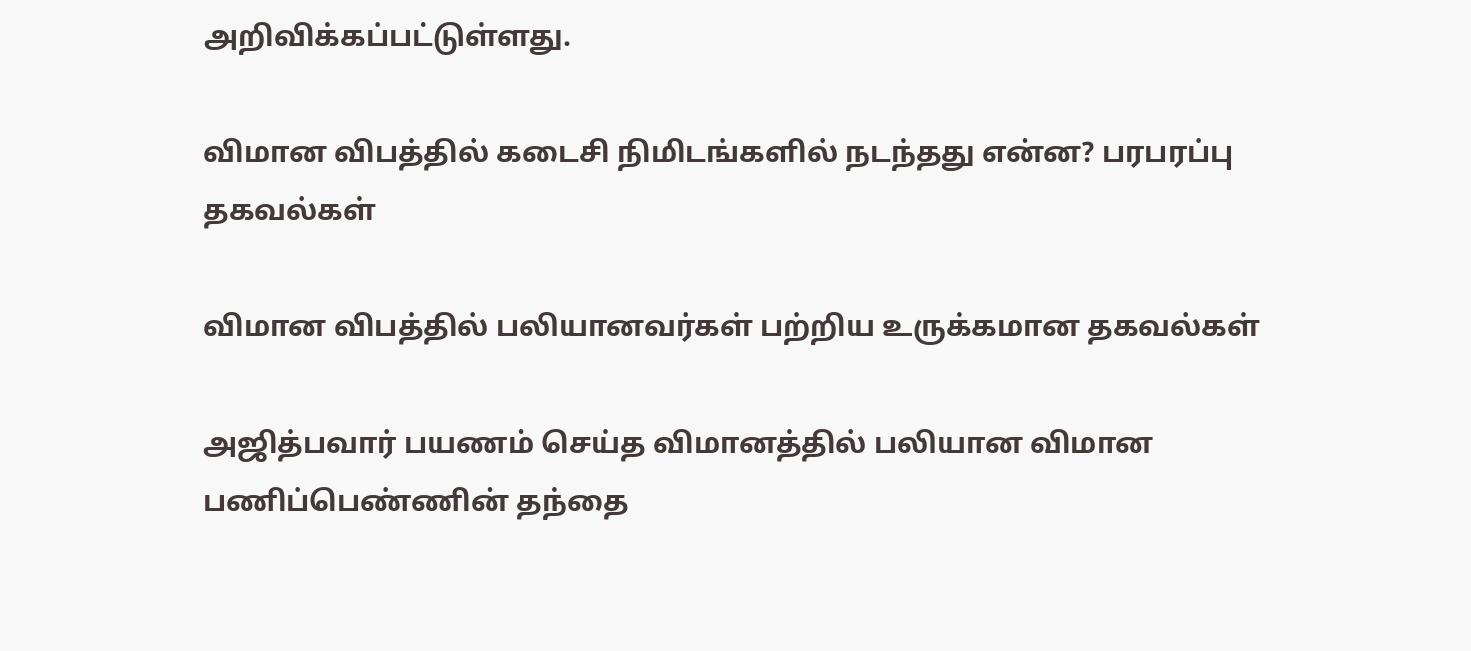அறிவிக்கப்பட்டுள்ளது.

விமான விபத்தில் கடைசி நிமிடங்களில் நடந்தது என்ன? பரபரப்பு தகவல்கள்

விமான விபத்தில் பலியானவர்கள் பற்றிய உருக்கமான தகவல்கள்

அஜித்பவார் பயணம் செய்த விமானத்தில் பலியான விமான பணிப்பெண்ணின் தந்தை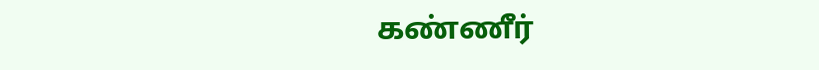கண்ணீர்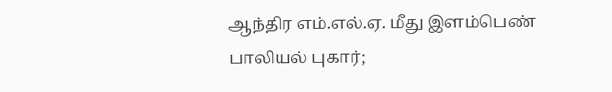ஆந்திர எம்.எல்.ஏ. மீது இளம்பெண் பாலியல் புகார்;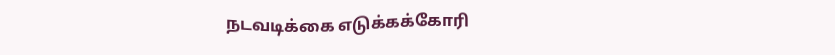நடவடிக்கை எடுக்கக்கோரி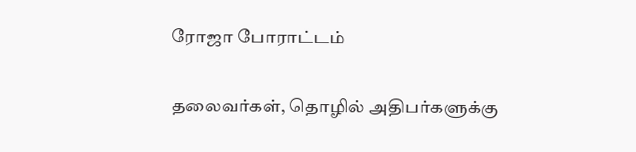ரோஜா போராட்டம்

தலைவர்கள், தொழில் அதிபர்களுக்கு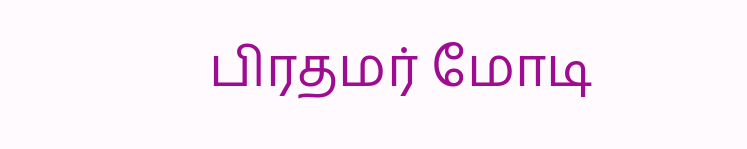பிரதமர் மோடி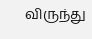விருந்து